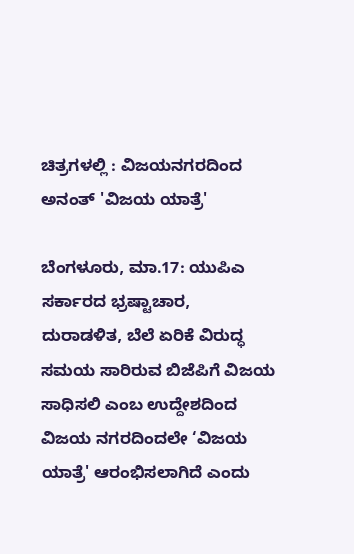ಚಿತ್ರಗಳಲ್ಲಿ : ವಿಜಯನಗರದಿಂದ ಅನಂತ್ 'ವಿಜಯ ಯಾತ್ರೆ'

ಬೆಂಗಳೂರು, ಮಾ.17: ಯುಪಿಎ ಸರ್ಕಾರದ ಭ್ರಷ್ಟಾಚಾರ, ದುರಾಡಳಿತ, ಬೆಲೆ ಏರಿಕೆ ವಿರುದ್ಧ ಸಮಯ ಸಾರಿರುವ ಬಿಜೆಪಿಗೆ ವಿಜಯ ಸಾಧಿಸಲಿ ಎಂಬ ಉದ್ದೇಶದಿಂದ ವಿಜಯ ನಗರದಿಂದಲೇ ‘ವಿಜಯ ಯಾತ್ರೆ' ಆರಂಭಿಸಲಾಗಿದೆ ಎಂದು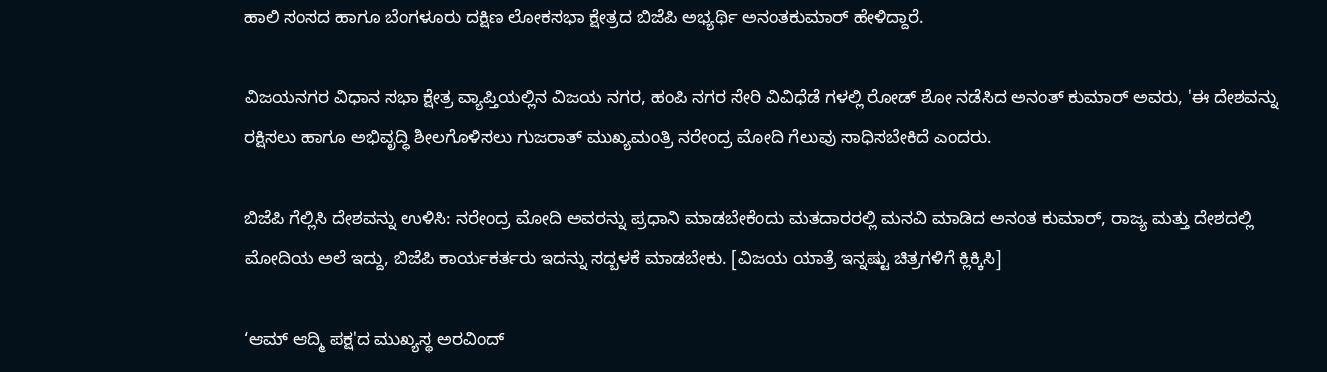ಹಾಲಿ ಸಂಸದ ಹಾಗೂ ಬೆಂಗಳೂರು ದಕ್ಷಿಣ ಲೋಕಸಭಾ ಕ್ಷೇತ್ರದ ಬಿಜೆಪಿ ಅಭ್ಯರ್ಥಿ ಅನಂತಕುಮಾರ್ ಹೇಳಿದ್ದಾರೆ.

ವಿಜಯನಗರ ವಿಧಾನ ಸಭಾ ಕ್ಷೇತ್ರ ವ್ಯಾಪ್ತಿಯಲ್ಲಿನ ವಿಜಯ ನಗರ, ಹಂಪಿ ನಗರ ಸೇರಿ ವಿವಿಧೆಡೆ ಗಳಲ್ಲಿ ರೋಡ್ ಶೋ ನಡೆಸಿದ ಅನಂತ್ ಕುಮಾರ್ ಅವರು, 'ಈ ದೇಶವನ್ನು ರಕ್ಷಿಸಲು ಹಾಗೂ ಅಭಿವೃದ್ಧಿ ಶೀಲಗೊಳಿಸಲು ಗುಜರಾತ್ ಮುಖ್ಯಮಂತ್ರಿ ನರೇಂದ್ರ ಮೋದಿ ಗೆಲುವು ಸಾಧಿಸಬೇಕಿದೆ ಎಂದರು.

ಬಿಜೆಪಿ ಗೆಲ್ಲಿಸಿ ದೇಶವನ್ನು ಉಳಿಸಿ: ನರೇಂದ್ರ ಮೋದಿ ಅವರನ್ನು ಪ್ರಧಾನಿ ಮಾಡಬೇಕೆಂದು ಮತದಾರರಲ್ಲಿ ಮನವಿ ಮಾಡಿದ ಅನಂತ ಕುಮಾರ್, ರಾಜ್ಯ ಮತ್ತು ದೇಶದಲ್ಲಿ ಮೋದಿಯ ಅಲೆ ಇದ್ದು, ಬಿಜೆಪಿ ಕಾರ್ಯಕರ್ತರು ಇದನ್ನು ಸದ್ಬಳಕೆ ಮಾಡಬೇಕು. [ವಿಜಯ ಯಾತ್ರೆ ಇನ್ನಷ್ಟು ಚಿತ್ರಗಳಿಗೆ ಕ್ಲಿಕ್ಕಿಸಿ]

‘ಆಮ್ ಆದ್ಮಿ ಪಕ್ಷ'ದ ಮುಖ್ಯಸ್ಥ ಅರವಿಂದ್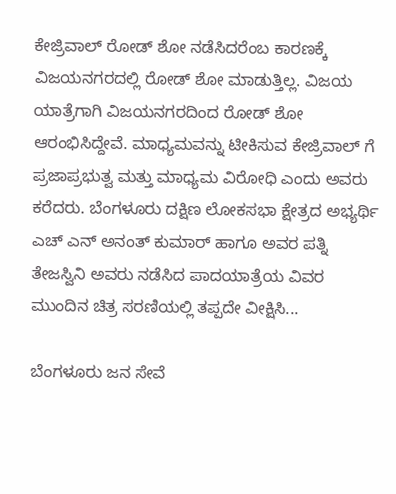ಕೇಜ್ರಿವಾಲ್ ರೋಡ್ ಶೋ ನಡೆಸಿದರೆಂಬ ಕಾರಣಕ್ಕೆ ವಿಜಯನಗರದಲ್ಲಿ ರೋಡ್ ಶೋ ಮಾಡುತ್ತಿಲ್ಲ. ವಿಜಯ ಯಾತ್ರೆಗಾಗಿ ವಿಜಯನಗರದಿಂದ ರೋಡ್ ಶೋ ಆರಂಭಿಸಿದ್ದೇವೆ. ಮಾಧ್ಯಮವನ್ನು ಟೀಕಿಸುವ ಕೇಜ್ರಿವಾಲ್ ಗೆ ಪ್ರಜಾಪ್ರಭುತ್ವ ಮತ್ತು ಮಾಧ್ಯಮ ವಿರೋಧಿ ಎಂದು ಅವರು ಕರೆದರು. ಬೆಂಗಳೂರು ದಕ್ಷಿಣ ಲೋಕಸಭಾ ಕ್ಷೇತ್ರದ ಅಭ್ಯರ್ಥಿ ಎಚ್ ಎನ್ ಅನಂತ್ ಕುಮಾರ್ ಹಾಗೂ ಅವರ ಪತ್ನಿ ತೇಜಸ್ವಿನಿ ಅವರು ನಡೆಸಿದ ಪಾದಯಾತ್ರೆಯ ವಿವರ ಮುಂದಿನ ಚಿತ್ರ ಸರಣಿಯಲ್ಲಿ ತಪ್ಪದೇ ವೀಕ್ಷಿಸಿ...

ಬೆಂಗಳೂರು ಜನ ಸೇವೆ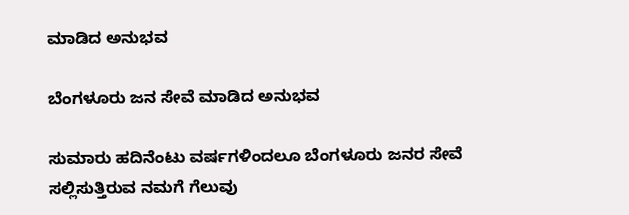ಮಾಡಿದ ಅನುಭವ

ಬೆಂಗಳೂರು ಜನ ಸೇವೆ ಮಾಡಿದ ಅನುಭವ

ಸುಮಾರು ಹದಿನೆಂಟು ವರ್ಷಗಳಿಂದಲೂ ಬೆಂಗಳೂರು ಜನರ ಸೇವೆ ಸಲ್ಲಿಸುತ್ತಿರುವ ನಮಗೆ ಗೆಲುವು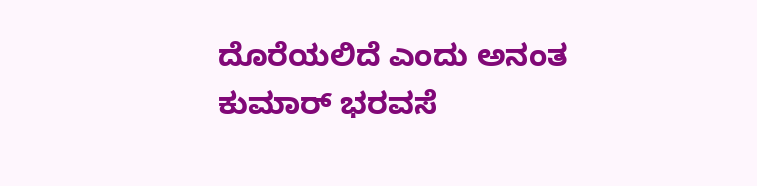ದೊರೆಯಲಿದೆ ಎಂದು ಅನಂತ ಕುಮಾರ್ ಭರವಸೆ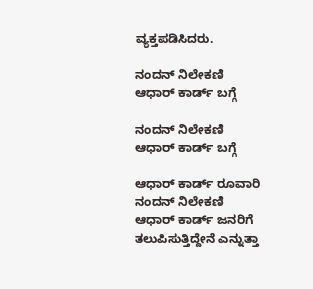ವ್ಯಕ್ತಪಡಿಸಿದರು.

ನಂದನ್ ನಿಲೇಕಣಿ ಆಧಾರ್ ಕಾರ್ಡ್ ಬಗ್ಗೆ

ನಂದನ್ ನಿಲೇಕಣಿ ಆಧಾರ್ ಕಾರ್ಡ್ ಬಗ್ಗೆ

ಆಧಾರ್ ಕಾರ್ಡ್ ರೂವಾರಿ ನಂದನ್ ನಿಲೇಕಣಿ ಆಧಾರ್ ಕಾರ್ಡ್ ಜನರಿಗೆ ತಲುಪಿಸುತ್ತಿದ್ದೇನೆ ಎನ್ನುತ್ತಾ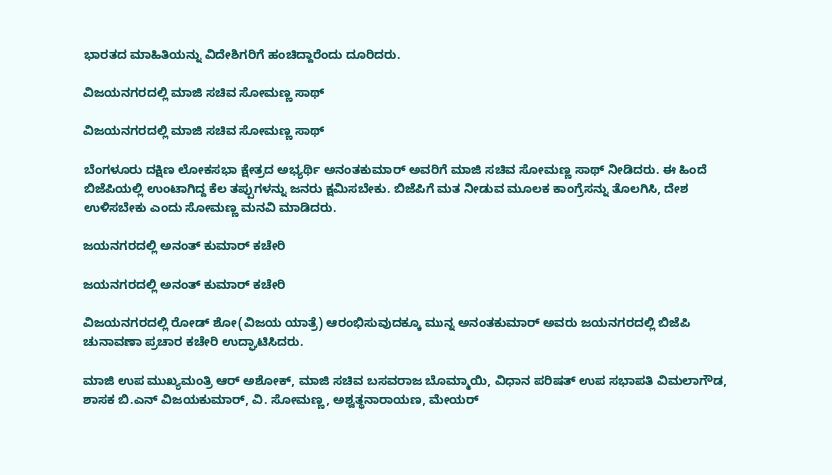ಭಾರತದ ಮಾಹಿತಿಯನ್ನು ವಿದೇಶಿಗರಿಗೆ ಹಂಚಿದ್ದಾರೆಂದು ದೂರಿದರು.

ವಿಜಯನಗರದಲ್ಲಿ ಮಾಜಿ ಸಚಿವ ಸೋಮಣ್ಣ ಸಾಥ್

ವಿಜಯನಗರದಲ್ಲಿ ಮಾಜಿ ಸಚಿವ ಸೋಮಣ್ಣ ಸಾಥ್

ಬೆಂಗಳೂರು ದಕ್ಷಿಣ ಲೋಕಸಭಾ ಕ್ಷೇತ್ರದ ಅಭ್ಯರ್ಥಿ ಅನಂತಕುಮಾರ್ ಅವರಿಗೆ ಮಾಜಿ ಸಚಿವ ಸೋಮಣ್ಣ ಸಾಥ್ ನೀಡಿದರು. ಈ ಹಿಂದೆ ಬಿಜೆಪಿಯಲ್ಲಿ ಉಂಟಾಗಿದ್ದ ಕೆಲ ತಪ್ಪುಗಳನ್ನು ಜನರು ಕ್ಷಮಿಸಬೇಕು. ಬಿಜೆಪಿಗೆ ಮತ ನೀಡುವ ಮೂಲಕ ಕಾಂಗ್ರೆಸನ್ನು ತೊಲಗಿಸಿ, ದೇಶ ಉಳಿಸಬೇಕು ಎಂದು ಸೋಮಣ್ಣ ಮನವಿ ಮಾಡಿದರು.

ಜಯನಗರದಲ್ಲಿ ಅನಂತ್ ಕುಮಾರ್ ಕಚೇರಿ

ಜಯನಗರದಲ್ಲಿ ಅನಂತ್ ಕುಮಾರ್ ಕಚೇರಿ

ವಿಜಯನಗರದಲ್ಲಿ ರೋಡ್ ಶೋ(ವಿಜಯ ಯಾತ್ರೆ) ಆರಂಭಿಸುವುದಕ್ಕೂ ಮುನ್ನ ಅನಂತಕುಮಾರ್ ಅವರು ಜಯನಗರದಲ್ಲಿ ಬಿಜೆಪಿ ಚುನಾವಣಾ ಪ್ರಚಾರ ಕಚೇರಿ ಉದ್ಘಾಟಿಸಿದರು.

ಮಾಜಿ ಉಪ ಮುಖ್ಯಮಂತ್ರಿ ಆರ್ ಅಶೋಕ್, ಮಾಜಿ ಸಚಿವ ಬಸವರಾಜ ಬೊಮ್ಮಾಯಿ, ವಿಧಾನ ಪರಿಷತ್ ಉಪ ಸಭಾಪತಿ ವಿಮಲಾಗೌಡ, ಶಾಸಕ ಬಿ.ಎನ್ ವಿಜಯಕುಮಾರ್, ವಿ. ಸೋಮಣ್ಣ, ಅಶ್ವತ್ಥನಾರಾಯಣ, ಮೇಯರ್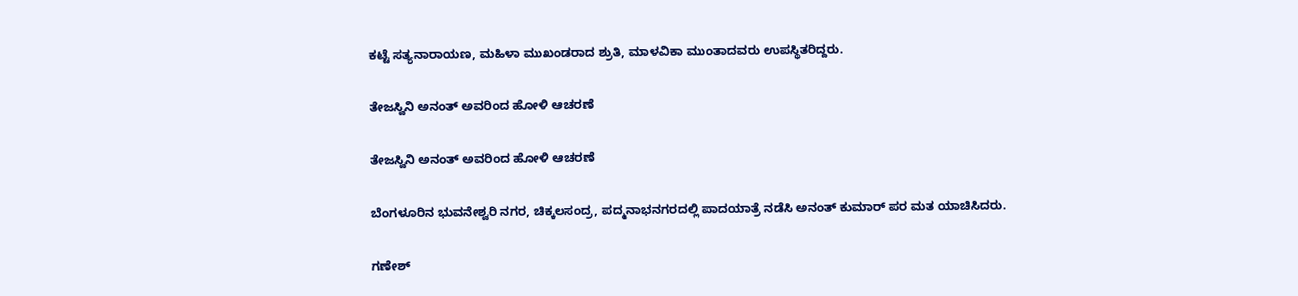ಕಟ್ಟೆ ಸತ್ಯನಾರಾಯಣ, ಮಹಿಳಾ ಮುಖಂಡರಾದ ಶ್ರುತಿ, ಮಾಳವಿಕಾ ಮುಂತಾದವರು ಉಪಸ್ಥಿತರಿದ್ದರು.

ತೇಜಸ್ವಿನಿ ಅನಂತ್ ಅವರಿಂದ ಹೋಳಿ ಆಚರಣೆ

ತೇಜಸ್ವಿನಿ ಅನಂತ್ ಅವರಿಂದ ಹೋಳಿ ಆಚರಣೆ

ಬೆಂಗಳೂರಿನ ಭುವನೇಶ್ವರಿ ನಗರ, ಚಿಕ್ಕಲಸಂದ್ರ, ಪದ್ಮನಾಭನಗರದಲ್ಲಿ ಪಾದಯಾತ್ರೆ ನಡೆಸಿ ಅನಂತ್ ಕುಮಾರ್ ಪರ ಮತ ಯಾಚಿಸಿದರು.

ಗಣೇಶ್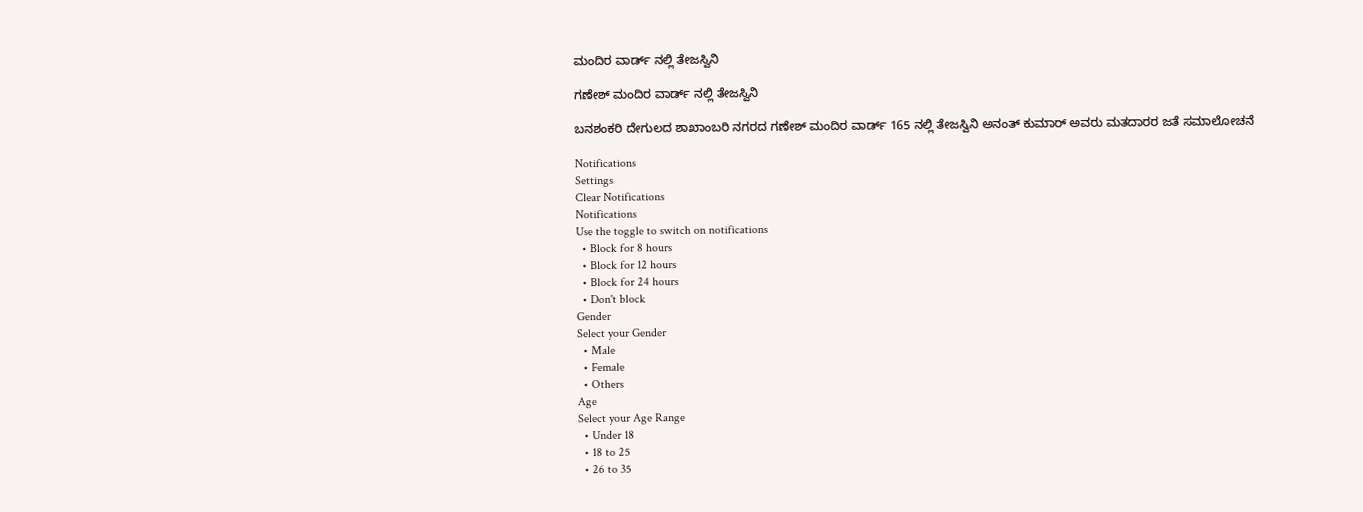ಮಂದಿರ ವಾರ್ಡ್ ನಲ್ಲಿ ತೇಜಸ್ವಿನಿ

ಗಣೇಶ್ ಮಂದಿರ ವಾರ್ಡ್ ನಲ್ಲಿ ತೇಜಸ್ವಿನಿ

ಬನಶಂಕರಿ ದೇಗುಲದ ಶಾಖಾಂಬರಿ ನಗರದ ಗಣೇಶ್ ಮಂದಿರ ವಾರ್ಡ್ 165 ನಲ್ಲಿ ತೇಜಸ್ವಿನಿ ಅನಂತ್ ಕುಮಾರ್ ಅವರು ಮತದಾರರ ಜತೆ ಸಮಾಲೋಚನೆ

Notifications
Settings
Clear Notifications
Notifications
Use the toggle to switch on notifications
  • Block for 8 hours
  • Block for 12 hours
  • Block for 24 hours
  • Don't block
Gender
Select your Gender
  • Male
  • Female
  • Others
Age
Select your Age Range
  • Under 18
  • 18 to 25
  • 26 to 35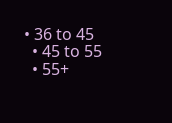• 36 to 45
  • 45 to 55
  • 55+